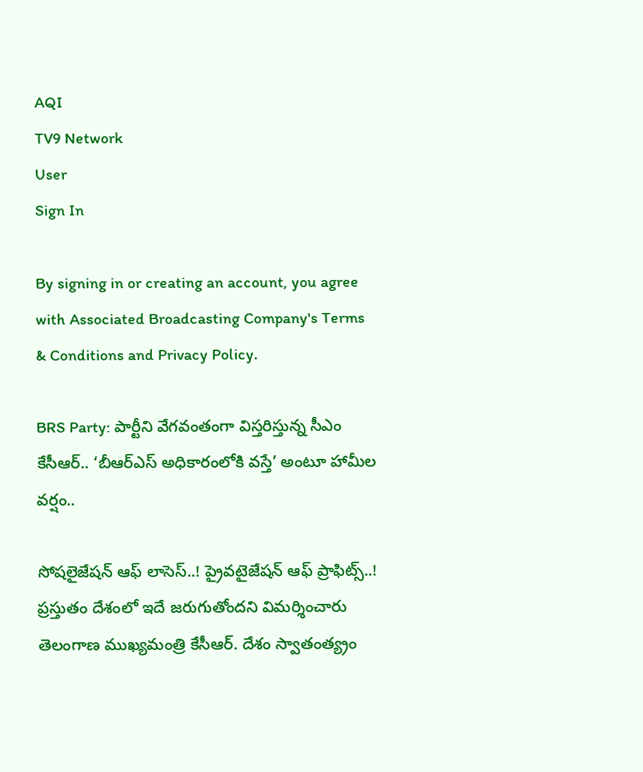AQI
TV9 Network
User
Sign In

By signing in or creating an account, you agree with Associated Broadcasting Company's Terms & Conditions and Privacy Policy.

BRS Party: పార్టీని వేగవంతంగా విస్తరిస్తున్న సీఎం కేసీఆర్.. ‘బీఆర్ఎస్ అధికారంలోకి వస్తే’ అంటూ హామీల వర్షం..

సోషలైజేషన్‌ ఆఫ్‌ లాసెస్..! ప్రైవటైజేషన్‌ ఆఫ్‌ ప్రాఫిట్స్..! ప్రస్తుతం దేశంలో ఇదే జరుగుతోందని విమర్శించారు తెలంగాణ ముఖ్యమంత్రి కేసీఆర్. దేశం స్వాతంత్య్రం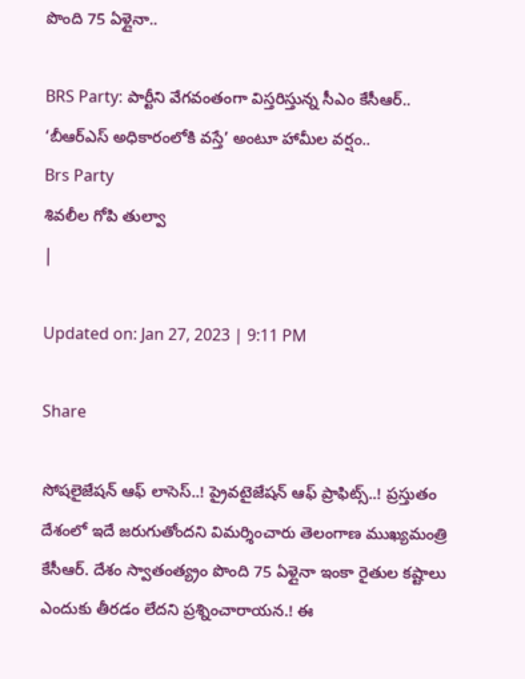పొంది 75 ఏళ్లైనా..

BRS Party: పార్టీని వేగవంతంగా విస్తరిస్తున్న సీఎం కేసీఆర్.. ‘బీఆర్ఎస్ అధికారంలోకి వస్తే’ అంటూ హామీల వర్షం..
Brs Party
శివలీల గోపి తుల్వా
|

Updated on: Jan 27, 2023 | 9:11 PM

Share

సోషలైజేషన్‌ ఆఫ్‌ లాసెస్..! ప్రైవటైజేషన్‌ ఆఫ్‌ ప్రాఫిట్స్..! ప్రస్తుతం దేశంలో ఇదే జరుగుతోందని విమర్శించారు తెలంగాణ ముఖ్యమంత్రి కేసీఆర్. దేశం స్వాతంత్య్రం పొంది 75 ఏళ్లైనా ఇంకా రైతుల కష్టాలు ఎందుకు తీరడం లేదని ప్రశ్నించారాయన.! ఈ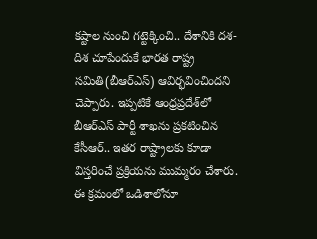కష్టాల నుంచి గట్టెక్కించి.. దేశానికి దశ-దిశ చూపేందుకే భారత రాష్ట్ర సమితి(బీఆర్ఎస్) ఆవిర్భవించిందని చెప్పారు. ఇప్పటికే ఆంధ్రప్రదేశ్‌లో బీఆర్ఎస్ పార్టీ శాఖను ప్రకటించిన కేసీఆర్.. ఇతర రాష్ట్రాలకు కూడా విస్తరించే ప్రక్రియను ముమ్మరం చేశారు. ఈ క్రమంలో ఒడిశాలోనూ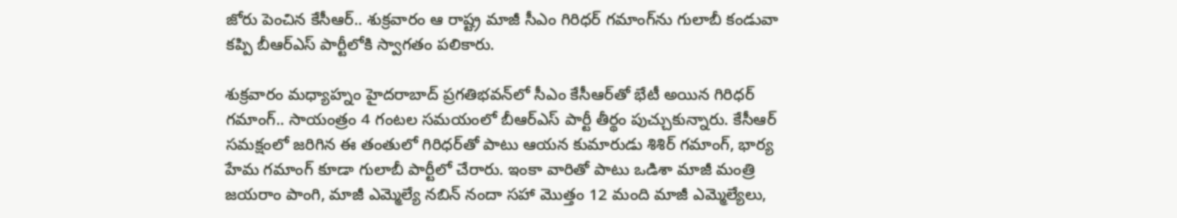జోరు పెంచిన కేసీఆర్.. శుక్రవారం ఆ రాష్ట్ర మాజీ సీఎం గిరిధర్ గమాంగ్‌ను గులాబీ కండువా కప్పి బీఆర్ఎస్ పార్టీలోకి స్వాగతం పలికారు.

శుక్రవారం మధ్యాహ్నం హైదరాబాద్ ప్రగతిభవన్‌లో సీఎం కేసీఆర్‌తో భేటీ అయిన గిరిధర్ గమాంగ్.. సాయంత్రం 4 గంటల సమయంలో బీఆర్ఎస్ పార్టీ తీర్థం పుచ్చుకున్నారు. కేసీఆర్ సమక్షంలో జరిగిన ఈ తంతులో గిరిధర్‌తో పాటు ఆయన కుమారుడు శిశిర్‌ గమాంగ్‌, భార్య హేమ గమాంగ్‌ కూడా గులాబీ పార్టీలో చేరారు. ఇంకా వారితో పాటు ఒడిశా మాజీ మంత్రి జయరాం పాంగి, మాజీ ఎమ్మెల్యే నబిన్ నందా సహా మొత్తం 12 మంది మాజీ ఎమ్మెల్యేలు,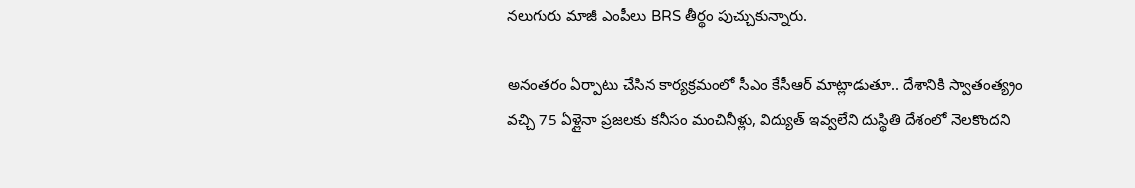నలుగురు మాజీ ఎంపీలు BRS తీర్థం పుచ్చుకున్నారు.

అనంతరం ఏర్పాటు చేసిన కార్యక్రమంలో సీఎం కేసీఆర్ మాట్లాడుతూ.. దేశానికి స్వాతంత్య్రం వచ్చి 75 ఏళ్లైనా ప్రజలకు కనీసం మంచినీళ్లు, విద్యుత్‌ ఇవ్వలేని దుస్థితి దేశంలో నెలకొందని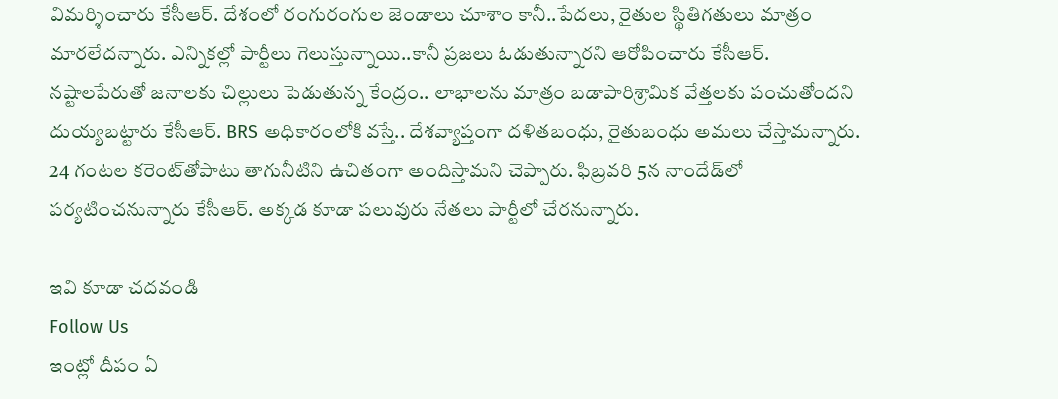విమర్శించారు కేసీఆర్. దేశంలో రంగురంగుల జెండాలు చూశాం కానీ..పేదలు, రైతుల స్థితిగతులు మాత్రం మారలేదన్నారు. ఎన్నికల్లో పార్టీలు గెలుస్తున్నాయి..కానీ ప్రజలు ఓడుతున్నారని ఆరోపించారు కేసీఆర్. నష్టాలపేరుతో జనాలకు చిల్లులు పెడుతున్న కేంద్రం.. లాభాలను మాత్రం బడాపారిశ్రామిక వేత్తలకు పంచుతోందని దుయ్యబట్టారు కేసీఆర్. BRS అధికారంలోకి వస్తే.. దేశవ్యాప్తంగా దళితబంధు, రైతుబంధు అమలు చేస్తామన్నారు. 24 గంటల కరెంట్‌తోపాటు తాగునీటిని ఉచితంగా అందిస్తామని చెప్పారు. ఫిబ్రవరి 5న నాందేడ్‌లో పర్యటించనున్నారు కేసీఆర్. అక్కడ కూడా పలువురు నేతలు పార్టీలో చేరనున్నారు.

ఇవి కూడా చదవండి
Follow Us
ఇంట్లో దీపం ఏ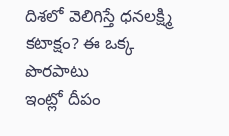దిశలో వెలిగిస్తే ధనలక్ష్మి కటాక్షం? ఈ ఒక్క పొరపాటు
ఇంట్లో దీపం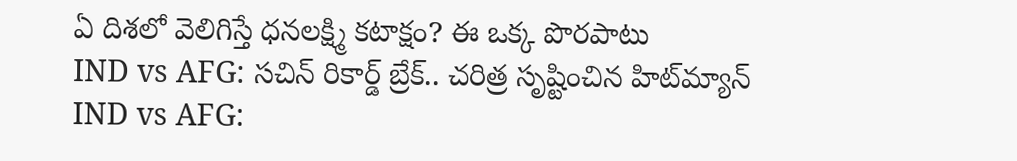ఏ దిశలో వెలిగిస్తే ధనలక్ష్మి కటాక్షం? ఈ ఒక్క పొరపాటు
IND vs AFG: సచిన్ రికార్డ్ బ్రేక్.. చరిత్ర సృష్టించిన హిట్‌మ్యాన్
IND vs AFG: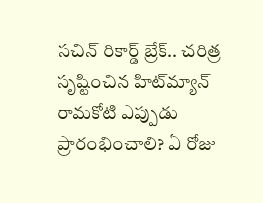సచిన్ రికార్డ్ బ్రేక్.. చరిత్ర సృష్టించిన హిట్‌మ్యాన్
రామకోటి ఎప్పుడు ప్రారంభించాలి? ఏ రోజు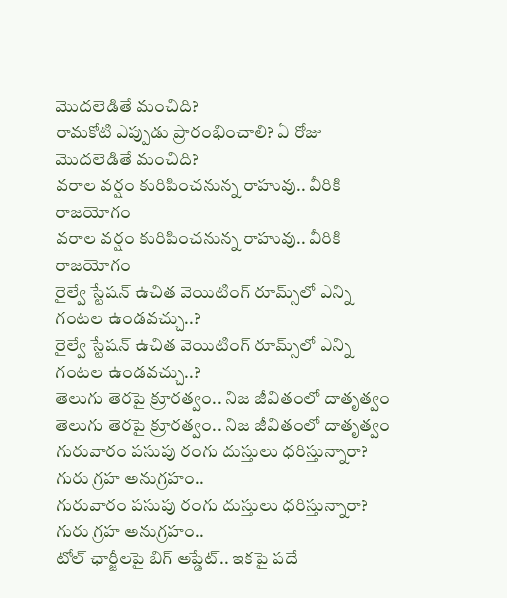మొదలెడితే మంచిది?
రామకోటి ఎప్పుడు ప్రారంభించాలి? ఏ రోజు మొదలెడితే మంచిది?
వరాల వర్షం కురిపించనున్న రాహువు.. వీరికి రాజయోగం
వరాల వర్షం కురిపించనున్న రాహువు.. వీరికి రాజయోగం
రైల్వే స్టేషన్ ఉచిత వెయిటింగ్ రూమ్స్‌లో ఎన్ని గంటల ఉండవచ్చు..?
రైల్వే స్టేషన్ ఉచిత వెయిటింగ్ రూమ్స్‌లో ఎన్ని గంటల ఉండవచ్చు..?
తెలుగు తెరపై క్రూరత్వం.. నిజ జీవితంలో దాతృత్వం
తెలుగు తెరపై క్రూరత్వం.. నిజ జీవితంలో దాతృత్వం
గురువారం పసుపు రంగు దుస్తులు ధరిస్తున్నారా? గురు గ్రహ అనుగ్రహం..
గురువారం పసుపు రంగు దుస్తులు ధరిస్తున్నారా? గురు గ్రహ అనుగ్రహం..
టోల్ ఛార్జీలపై బిగ్ అప్డేట్.. ఇకపై పదే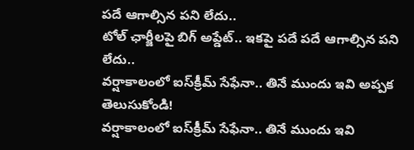పదే ఆగాల్సిన పని లేదు..
టోల్ ఛార్జీలపై బిగ్ అప్డేట్.. ఇకపై పదే పదే ఆగాల్సిన పని లేదు..
వర్షాకాలంలో ఐస్‌క్రీమ్ సేఫేనా.. తినే ముందు ఇవి అప్పక తెలుసుకోండి!
వర్షాకాలంలో ఐస్‌క్రీమ్ సేఫేనా.. తినే ముందు ఇవి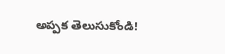అప్పక తెలుసుకోండి!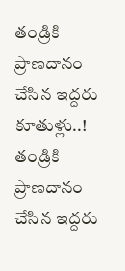తండ్రికి ప్రాణదానం చేసిన ఇద్దరు కూతుళ్లు..!
తండ్రికి ప్రాణదానం చేసిన ఇద్దరు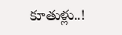కూతుళ్లు..!